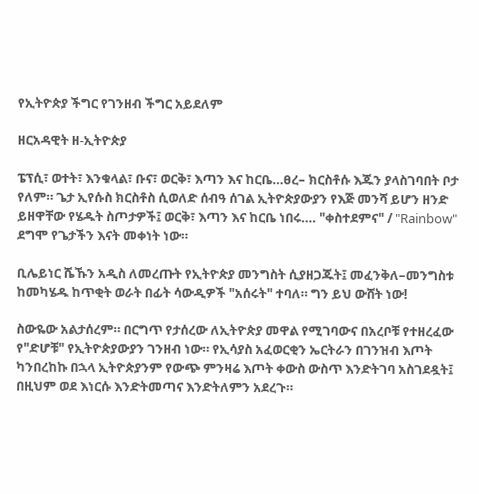የኢትዮጵያ ችግር የገንዘብ ችግር አይደለም

ዘርአዳዊት ዘ-ኢትዮጵያ

ፔፕሲ፣ ወተት፣ እንቁላል፣ ቡና፣ ወርቅ፣ እጣን እና ከርቤ…ፀረ– ክርስቶሱ እጁን ያላስገባበት ቦታ የለም። ጌታ ኢየሱስ ክርስቶስ ሲወለድ ሰብዓ ሰገል ኢትዮጵያውያን የእጅ መንሻ ይሆን ዘንድ ይዘዋቸው የሄዱት ስጦታዎች፤ ወርቅ፣ እጣን እና ከርቤ ነበሩ…. "ቀስተደምና" / "Rainbow" ደግሞ የጌታችን እናት መቀነት ነው።

ቢሌይነር ሼኹን አዲስ ለመረጡት የኢትዮጵያ መንግስት ሲያዘጋጁት፤ መፈንቅለ–መንግስቱ ከመካሄዱ ከጥቂት ወራት በፊት ሳውዲዎች "አሰሩት" ተባለ። ግን ይህ ውሸት ነው!

ስውዬው አልታሰረም። በርግጥ የታሰረው ለኢትዮጵያ መዋል የሚገባውና በአረቦቹ የተዘረፈው የ"ድሆቹ" የኢትዮጵያውያን ገንዘብ ነው። የኢሳያስ አፈወርቂን ኤርትራን በገንዝብ እጦት ካንበረከኩ በኋላ ኢትዮጵያንም የውጭ ምንዛሬ እጦት ቀውስ ውስጥ እንድትገባ አስገደዷት፤ በዚህም ወደ እነርሱ እንድትመጣና እንድትለምን አደረጉ።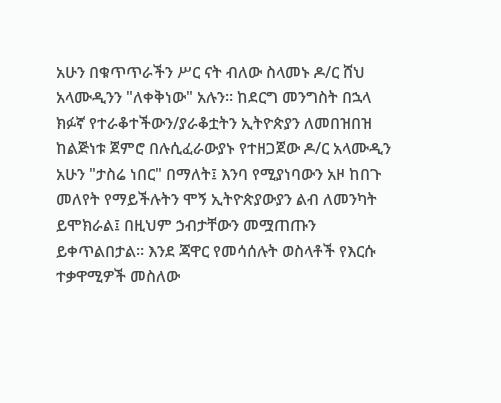አሁን በቁጥጥራችን ሥር ናት ብለው ስላመኑ ዶ/ር ሸህ አላሙዲንን "ለቀቅነው" አሉን። ከደርግ መንግስት በኋላ ክፉኛ የተራቆተችውን/ያራቆቷትን ኢትዮጵያን ለመበዝበዝ ከልጅነቱ ጀምሮ በሉሲፈራውያኑ የተዘጋጀው ዶ/ር አላሙዲን አሁን "ታስሬ ነበር" በማለት፤ እንባ የሚያነባውን አዞ ከበጉ መለየት የማይችሉትን ሞኝ ኢትዮጵያውያን ልብ ለመንካት ይሞክራል፤ በዚህም ኃብታቸውን መሟጠጡን ይቀጥልበታል። እንደ ጃዋር የመሳሰሉት ወስላቶች የእርሱ ተቃዋሚዎች መስለው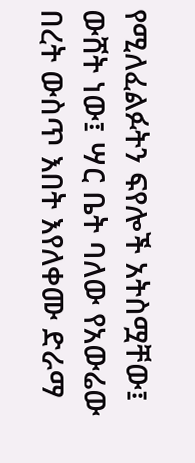የሚለፈልፉትን ፍየሎች አትስሟቸው፤ ውሸት ነው፤ ሣር ቤት ባለው የአውሬው በረት ውስጥ እበት እየለቀሙ ድራማ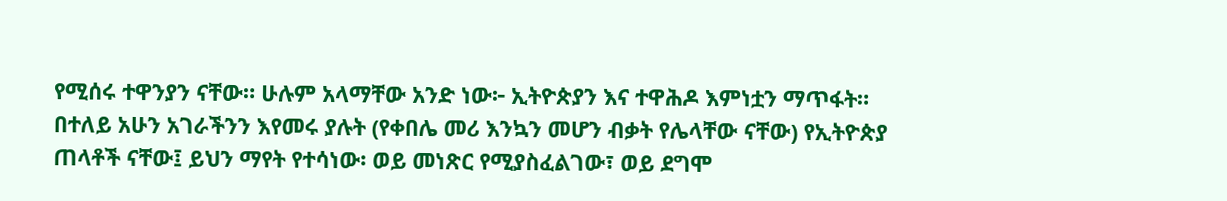የሚሰሩ ተዋንያን ናቸው። ሁሉም አላማቸው አንድ ነው፦ ኢትዮጵያን እና ተዋሕዶ እምነቷን ማጥፋት። በተለይ አሁን አገራችንን እየመሩ ያሉት (የቀበሌ መሪ እንኳን መሆን ብቃት የሌላቸው ናቸው) የኢትዮጵያ ጠላቶች ናቸው፤ ይህን ማየት የተሳነው፡ ወይ መነጽር የሚያስፈልገው፣ ወይ ደግሞ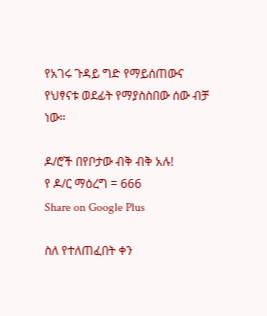የአገሩ ጉዳይ ግድ የማይሰጠውና የህፃናቱ ወደፊት የማያስስበው ሰው ብቻ ነው።

ዶ/ሮች በየቦታው ብቅ ብቅ አሉ!
የ ዶ/ር ማዕረግ = 666
Share on Google Plus

ስለ የተለጠፈበት ቀን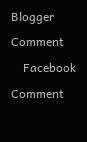Blogger Comment
    Facebook Comment